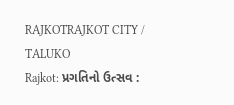RAJKOTRAJKOT CITY / TALUKO
Rajkot: પ્રગતિનો ઉત્સવ :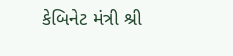કેબિનેટ મંત્રી શ્રી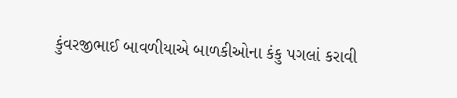કુંવરજીભાઈ બાવળીયાએ બાળકીઓના કંકુ પગલાં કરાવી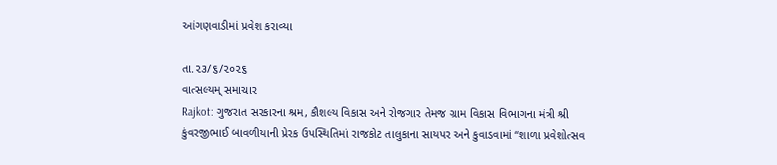આંગણવાડીમાં પ્રવેશ કરાવ્યા

તા.૨૩/૬/૨૦૨૬
વાત્સલ્યમ્ સમાચાર
Rajkot: ગુજરાત સરકારના શ્રમ, કૌશલ્ય વિકાસ અને રોજગાર તેમજ ગ્રામ વિકાસ વિભાગના મંત્રી શ્રી કુંવરજીભાઈ બાવળીયાની પ્રેરક ઉપસ્થિતિમાં રાજકોટ તાલુકાના સાયપર અને કુવાડવામાં “શાળા પ્રવેશોત્સવ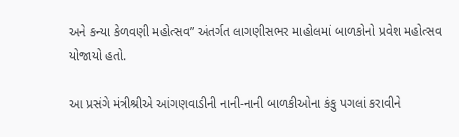અને કન્યા કેળવણી મહોત્સવ” અંતર્ગત લાગણીસભર માહોલમાં બાળકોનો પ્રવેશ મહોત્સવ યોજાયો હતો.

આ પ્રસંગે મંત્રીશ્રીએ આંગણવાડીની નાની-નાની બાળકીઓના કંકુ પગલાં કરાવીને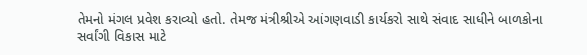તેમનો મંગલ પ્રવેશ કરાવ્યો હતો. તેમજ મંત્રીશ્રીએ આંગણવાડી કાર્યકરો સાથે સંવાદ સાધીને બાળકોના સર્વાંગી વિકાસ માટે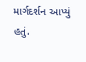માર્ગદર્શન આપ્યું હતું.